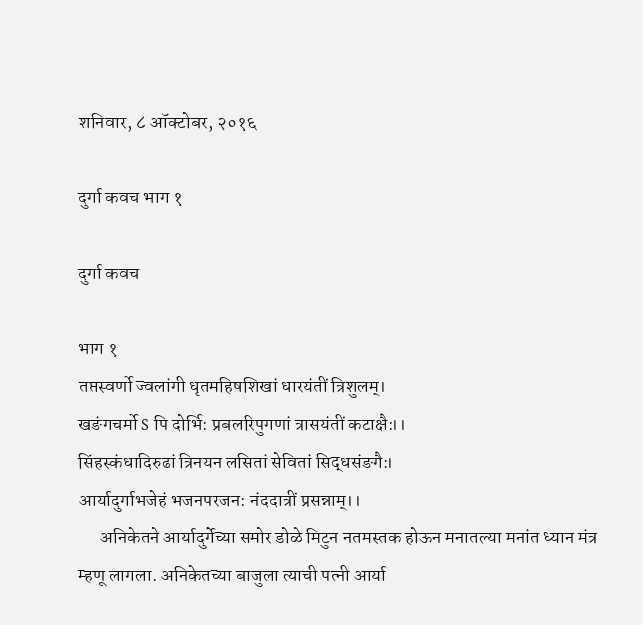शनिवार, ८ ऑक्टोबर, २०१६

दुर्गा कवच भाग १

दुर्गा कवच

भाग १
तप्तस्वर्णो ज्वलांगी धृतमहिषशिखां धारयंतीं त्रिशुलम्।
खङंगचर्मो S पि दोर्भि: प्रबलरिपुगणां त्रासयंतीं कटाक्षै:।।
सिंहस्कंधादिरुढां त्रिनयन लसितां सेवितां सिद्धसंङगै:।
आर्यादुर्गाभजेहं भजनपरजन: नंददात्रीं प्रसन्नाम्।।
      अनिकेतने आर्यादुर्गेच्या समोर डोळे मिटुन नतमस्तक होऊन मनातल्या मनांत ध्यान मंत्र म्हणू लागला. अनिकेतच्या बाजुला त्याची पत्नी आर्या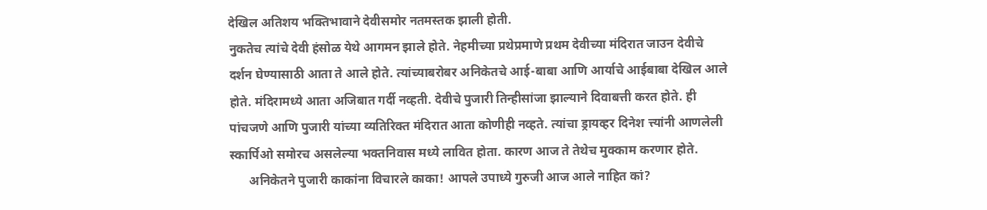देखिल अतिशय भक्तिभावाने देवीसमोर नतमस्तक झाली होती.
नुकतेच त्यांचे देवी हंसोळ येथे आगमन झाले होते. नेहमीच्या प्रथेप्रमाणे प्रथम देवीच्या मंदिरात जाउन देवीचे दर्शन घेण्यासाठी आता ते आले होते. त्यांच्याबरोबर अनिकेतचे आई-बाबा आणि आर्याचे आईबाबा देखिल आले होते. मंदिरामध्ये आता अजिबात गर्दी नव्हती. देवीचे पुजारी तिन्हीसांजा झाल्याने दिवाबत्ती करत होते. ही पांचजणे आणि पुजारी यांच्या व्यतिरिक्त मंदिरात आता कोणीही नव्हते. त्यांचा ड्रायव्हर दिनेश त्त्यांनी आणलेली स्कार्पिओ समोरच असलेल्या भक्तनिवास मध्ये लावित होता. कारण आज ते तेथेच मुक्काम करणार होते.
      अनिकेतने पुजारी काकांना विचारले काका! आपले उपाध्ये गुरुजी आज आले नाहित कां?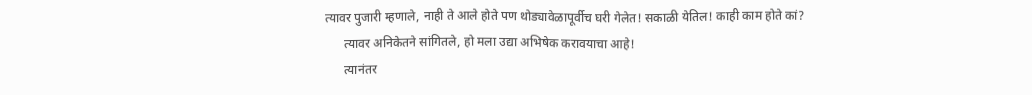त्यावर पुजारी म्हणाले, नाही ते आले होते पण थोड्यावेळापूर्वीच घरी गेलेत! सकाळी येतिल! काही काम होते कां?
      त्यावर अनिकेतने सांगितले, हो मला उद्या अभिषेक करावयाचा आहे!
      त्यानंतर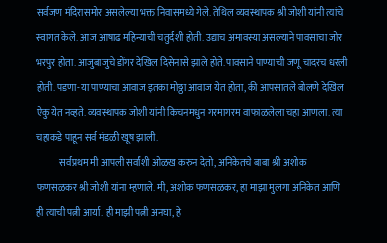सर्वजण मंदिरासमोर असलेल्या भक्त निवासमध्ये गेले. तेथिल व्यवस्थापक श्री जोशी यांनी त्यांचे स्वागत केले. आज आषाढ महिन्याची चतुर्दशी होती. उद्याच अमावस्या असल्याने पावसाचा जोर भरपुर होता. आजुबाजुचे डोंगर देखिल दिसेनासे झाले होते. पावसाने पाण्याची जणू चादरच धरली होती. पडणा-या पाण्याचा आवाज इतका मोठ्ठा आवाज येत होता, की आपसातले बोलणे देखिल ऐकु येत नव्हते. व्यवस्थापक जोशी यांनी किचनमधुन गरमागरम वाफाळलेला चहा आणला. त्या चहाकडे पाहून सर्व मंडळी खूष झाली.
            सर्वप्रथम मी आपली सर्वांशी ओळख करुन देतो, अनिकेतचे बाबा श्री अशोक फणसळकर श्री जोशी यांना म्हणाले. मी, अशोक फणसळकर, हा माझा मुलगा अनिकेत आणि ही त्याची पत्नी आर्या. ही माझी पत्नी अनघा, हे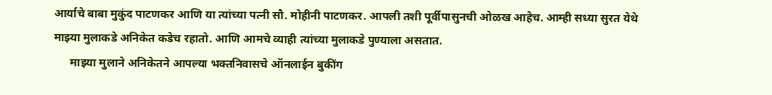आर्याचे बाबा मुकुंद पाटणकर आणि या त्यांच्या पत्नी सौ. मोहीनी पाटणकर. आपली तशी पूर्वीपासुनची ओळख आहेच. आम्ही सध्या सुरत येथे माझ्या मुलाकडे अनिकेत कडेच रहातो. आणि आमचे व्याही त्यांच्या मुलाकडे पुण्याला असतात.
      माझ्या मुलाने अनिकेतने आपल्या भक्तनिवासचे ऑनलाईन बुकींग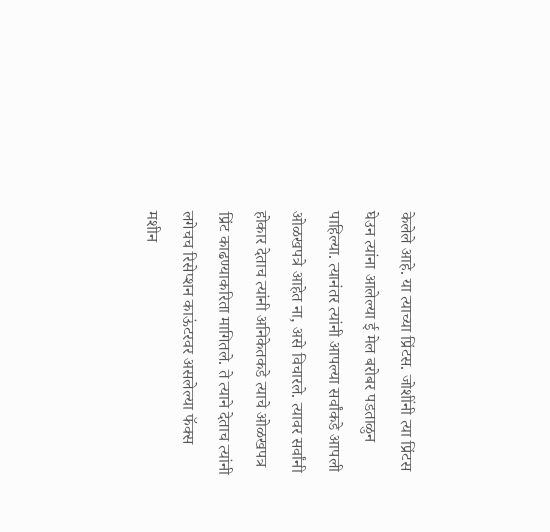केलेले आहे. या त्याच्या प्रिंटस. जोशींनी त्या प्रिंटस घेउन त्यांना आलेल्या ई मेल बरोबर पडताळुन पाहिल्या. त्यानंतर त्यांनी आपल्या सर्वांकडे आपली ओळखपत्रे आहेत ना, असे विचारले. त्यावर सर्वांनी होकार देताच त्यांनी अनिकेतकडे त्याचे ओळखपत्र प्रिंट काढण्याकरिता मागितले. ते त्याने देताच त्यांनी लगेचच रिसेप्शन काऊंटरवर असलेल्या फॅक्स मशीन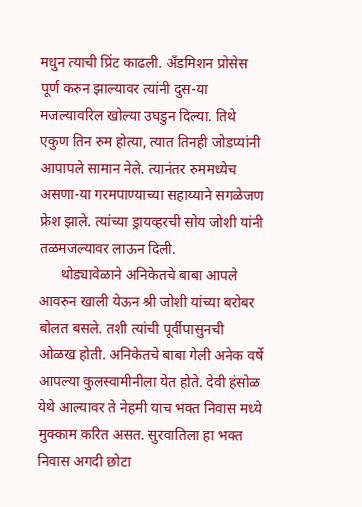मधुन त्याची प्रिंट काढली. अँडमिशन प्रोसेस पूर्ण करुन झाल्यावर त्यांनी दुस-या मजल्यावरिल खोल्या उघडुन दिल्या. तिथे एकुण तिन रुम होत्या, त्यात तिनही जोडप्यांनी आपापले सामान नेले. त्यानंतर रुममध्येच असणा-या गरमपाण्याच्या सहाय्याने सगळेजण फ्रेश झाले. त्यांच्या ड्रायव्हरची सोय जोशी यांनी तळमजल्यावर लाऊन दिली.
      थोड्यावेळाने अनिकेतचे बाबा आपले आवरुन खाली येऊन श्री जोशी यांच्या बरोबर बोलत बसले. तशी त्यांची पूर्वीपासुनची ओळख होती. अनिकेतचे बाबा गेली अनेक वर्षे आपल्या कुलस्वामीनीला येत होते. देवी हंसोळ येथे आल्यावर ते नेहमी याच भक्त निवास मध्ये मुक्काम करित असत. सुरवातिला हा भक्त निवास अगदी छोटा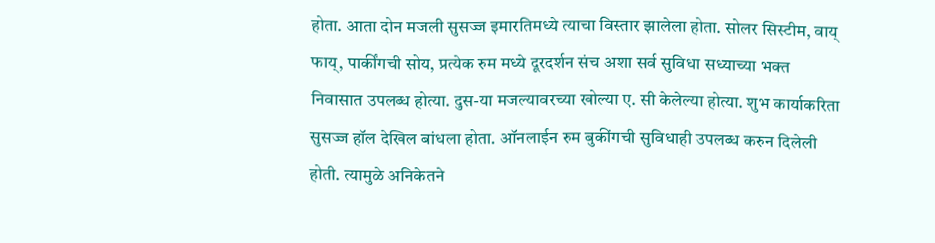होता. आता दोन मजली सुसज्ज इमारतिमध्ये त्याचा विस्तार झालेला होता. सोलर सिस्टीम, वाय् फाय्, पार्कींगची सोय, प्रत्येक रुम मध्ये दूरदर्शन संच अशा सर्व सुविधा सध्याच्या भक्त निवासात उपलब्ध होत्या. दुस-या मजल्यावरच्या खोल्या ए. सी केलेल्या होत्या. शुभ कार्याकरिता सुसज्ज हॉल देखिल बांधला होता. ऑनलाईन रुम बुकींगची सुविधाही उपलब्ध करुन दिलेली होती. त्यामुळे अनिकेतने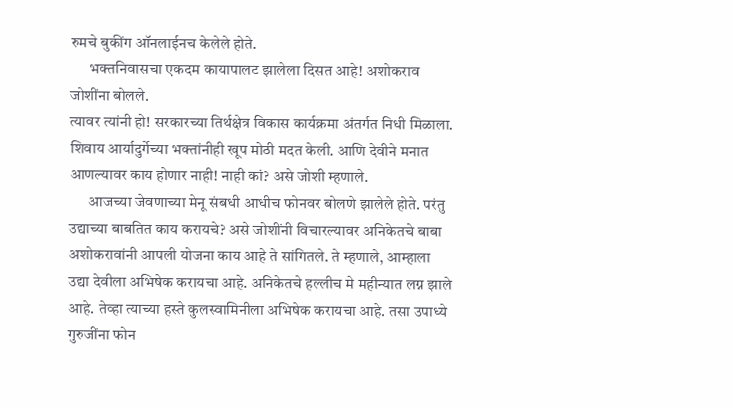रुमचे बुकींग ऑनलाईनच केलेले होते.
      भक्तनिवासचा एकदम कायापालट झालेला दिसत आहे! अशोकराव जोशींना बोलले.
त्यावर त्यांनी हो! सरकारच्या तिर्थक्षेत्र विकास कार्यक्रमा अंतर्गत निधी मिळाला. शिवाय आर्यादुर्गेच्या भक्तांनीही खूप मोठी मदत केली. आणि देवीने मनात आणल्यावर काय होणार नाही! नाही कां? असे जोशी म्हणाले.
      आजच्या जेवणाच्या मेनू संबधी आधीच फोनवर बोलणे झालेले होते. परंतु उद्याच्या बाबतित काय करायचे? असे जोशींनी विचारल्यावर अनिकेतचे बाबा अशोकरावांनी आपली योजना काय आहे ते सांगितले. ते म्हणाले, आम्हाला उद्या देवीला अभिषेक करायचा आहे. अनिकेतचे हल्लीच मे महीन्यात लग्न झाले आहे. तेव्हा त्याच्या हस्ते कुलस्वामिनीला अभिषेक करायचा आहे. तसा उपाध्ये गुरुजींना फोन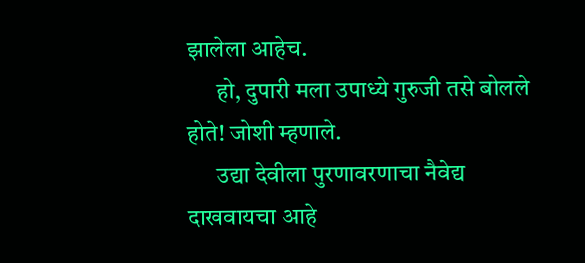झालेला आहेच.
      हो, दुपारी मला उपाध्ये गुरुजी तसे बोलले होते! जोशी म्हणाले.
      उद्या देवीला पुरणावरणाचा नैवेद्य दाखवायचा आहे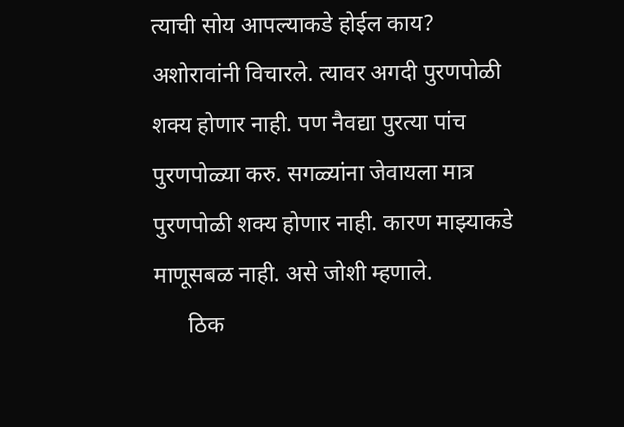त्याची सोय आपल्याकडे होईल काय? अशोरावांनी विचारले. त्यावर अगदी पुरणपोळी शक्य होणार नाही. पण नैवद्या पुरत्या पांच पुरणपोळ्या करु. सगळ्यांना जेवायला मात्र पुरणपोळी शक्य होणार नाही. कारण माझ्याकडे माणूसबळ नाही. असे जोशी म्हणाले.
      ठिक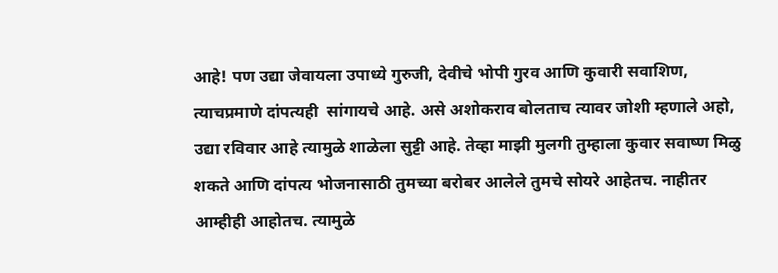आहे! पण उद्या जेवायला उपाध्ये गुरुजी, देवीचे भोपी गुरव आणि कुवारी सवाशिण, त्याचप्रमाणे दांपत्यही  सांगायचे आहे. असे अशोकराव बोलताच त्यावर जोशी म्हणाले अहो, उद्या रविवार आहे त्यामुळे शाळेला सुट्टी आहे. तेव्हा माझी मुलगी तुम्हाला कुवार सवाष्ण मिळु शकते आणि दांपत्य भोजनासाठी तुमच्या बरोबर आलेले तुमचे सोयरे आहेतच. नाहीतर आम्हीही आहोतच. त्यामुळे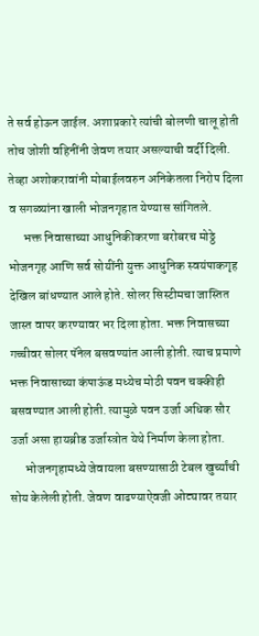ते सर्व होऊन जाईल. अशाप्रकारे त्यांची बोलणी चालू होती तोच जोशी वहिनींनी जेवण तयार असल्याची वर्दी दिली. तेव्हा अशोकरावांनी मोबाईलवरुन अनिकेतला निरोप दिला व सगळ्यांना खाली भोजनगृहात येण्यास सांगितले.
      भक्त निवासाच्या आधुनिकीकरणा बरोबरच मोठ्ठे भोजनगृह आणि सर्व सोयींनी युक्त आधुनिक स्वयंपाकगृह देखिल बांधण्यात आले होते. सोलर सिस्टीमचा जास्तित जास्त वापर करण्यावर भर दिला होता. भक्त निवासच्या गच्चीवर सोलर पॅनेल बसवण्यांत आली होती. त्याच प्रमाणे भक्त निवासाच्या कंपाऊंड मध्येच मोठी पवन चक्कीही बसवण्यात आली होती. त्यामुळे पवन उर्जा अधिक सौर उर्जा असा हायब्रीड उर्जास्त्रोत येथे निर्माण केला होता.
      भोजनगृहामध्ये जेवायला बसण्यासाठी टेबल खुर्च्यांची सोय केलेली होती. जेवण वाढण्याऐवजी ओट्यावर तयार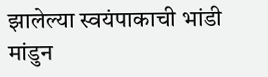झालेल्या स्वयंपाकाची भांडी मांडुन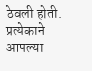ठेवली होती. प्रत्येकाने आपल्या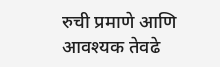रुची प्रमाणे आणि आवश्यक तेवढे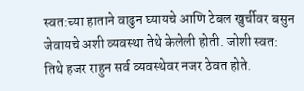स्वत:च्या हाताने वाढुन घ्यायचे आणि टेबल खुर्चीवर बसुन जेवायचे अशी व्यवस्था तेथे केलेली होती. जोशी स्वत: तिथे हजर राहुन सर्व व्यवस्थेवर नजर ठेवत होते.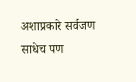अशाप्रकारे सर्वजण साधेच पण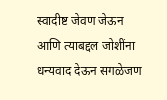स्वादीष्ट जेवण जेऊन आणि त्याबद्दल जोशींना धन्यवाद देऊन सगळेजण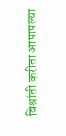विश्रांती करीता आपापल्या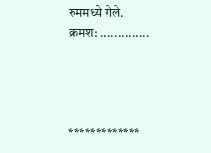रुममध्ये गेले.
क्रमश: ..............




*************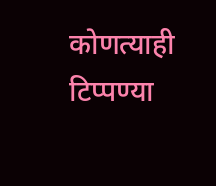कोणत्याही टिप्पण्‍या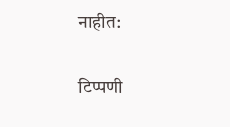नाहीत:

टिप्पणी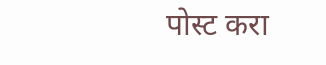पोस्ट करा